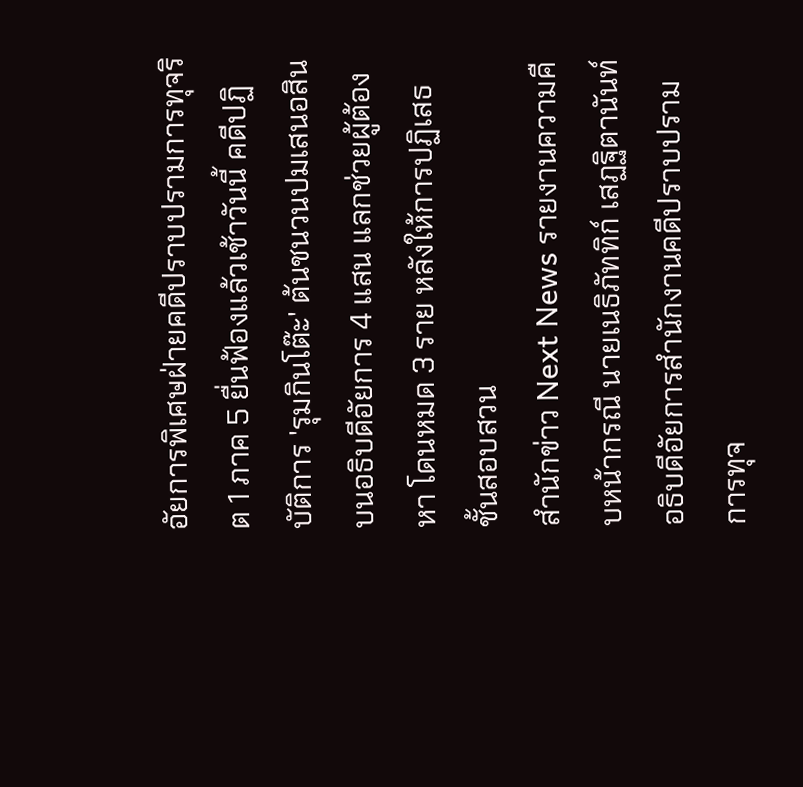อัยการพิเศษฝ่ายคดีปราบปรามการทุจริต 1 ภาค 5 ยื่นฟ้องแล้วเช้าวันนี้ คดีปฏิบัติการ 'รุมกินโต๊ะ' ต้นชนวนปมเสนอสินบนอธิบดีอัยการ 4 แสน แลกช่วยผู้ต้องหา โดนหมด 3 ราย หลังให้การปฏิเสธชั้นสอบสวน
สำนักข่าว Next News รายงานความคืบหน้ากรณี นายเนธิภัททิก์ เสฏฐิตานันท์ อธิบดีอัยการสำนักงานคดีปราบปรามการทุจ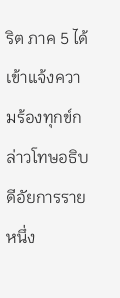ริต ภาค 5 ได้เข้าแจ้งความร้องทุกข์กล่าวโทษอธิบดีอัยการรายหนึ่ง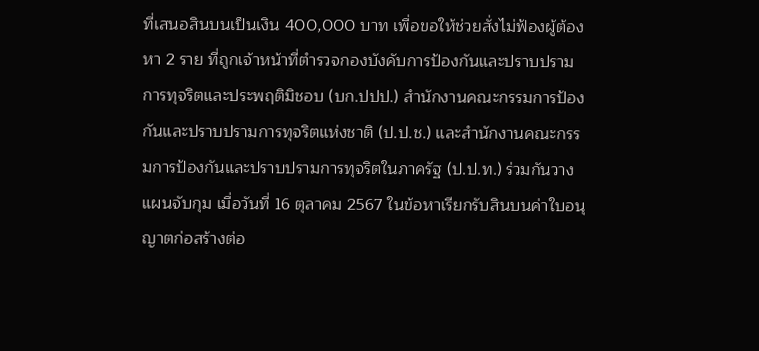ที่เสนอสินบนเป็นเงิน 400,000 บาท เพื่อขอให้ช่วยสั่งไม่ฟ้องผู้ต้องหา 2 ราย ที่ถูกเจ้าหน้าที่ตำรวจกองบังคับการป้องกันและปราบปรามการทุจริตและประพฤติมิชอบ (บก.ปปป.) สำนักงานคณะกรรมการป้องกันและปราบปรามการทุจริตแห่งชาติ (ป.ป.ช.) และสำนักงานคณะกรรมการป้องกันและปราบปรามการทุจริตในภาครัฐ (ป.ป.ท.) ร่วมกันวางแผนจับกุม เมื่อวันที่ 16 ตุลาคม 2567 ในข้อหาเรียกรับสินบนค่าใบอนุญาตก่อสร้างต่อ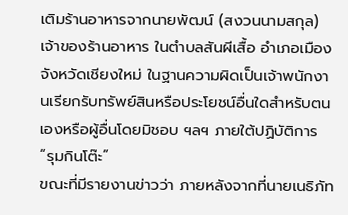เติมร้านอาหารจากนายพัฒน์ (สงวนนามสกุล) เจ้าของร้านอาหาร ในตำบลสันผีเสื้อ อำเภอเมือง จังหวัดเชียงใหม่ ในฐานความผิดเป็นเจ้าพนักงานเรียกรับทรัพย์สินหรือประโยชน์อื่นใดสำหรับตนเองหรือผู้อื่นโดยมิชอบ ฯลฯ ภายใต้ปฏิบัติการ “รุมกินโต๊ะ”
ขณะที่มีรายงานข่าวว่า ภายหลังจากที่นายเนธิภัท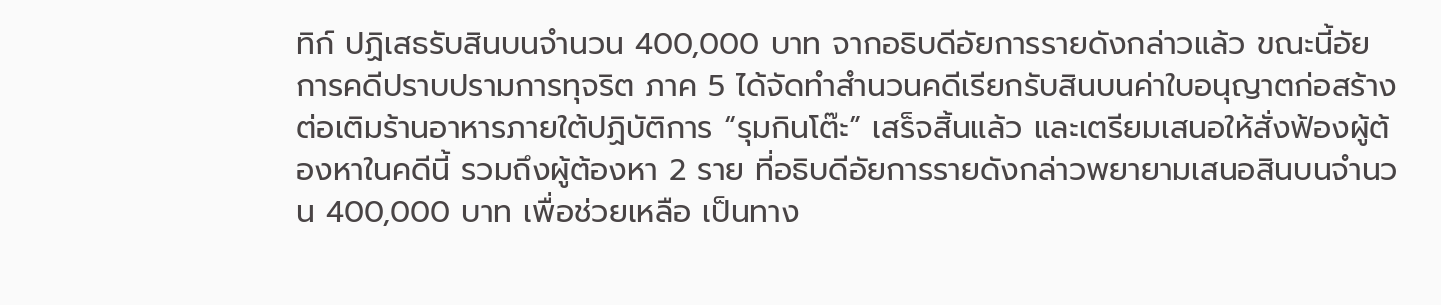ทิก์ ปฏิเสธรับสินบนจำนวน 400,000 บาท จากอธิบดีอัยการรายดังกล่าวแล้ว ขณะนี้อัยการคดีปราบปรามการทุจริต ภาค 5 ได้จัดทำสำนวนคดีเรียกรับสินบนค่าใบอนุญาตก่อสร้างต่อเติมร้านอาหารภายใต้ปฏิบัติการ “รุมกินโต๊ะ” เสร็จสิ้นแล้ว และเตรียมเสนอให้สั่งฟ้องผู้ต้องหาในคดีนี้ รวมถึงผู้ต้องหา 2 ราย ที่อธิบดีอัยการรายดังกล่าวพยายามเสนอสินบนจำนวน 400,000 บาท เพื่อช่วยเหลือ เป็นทาง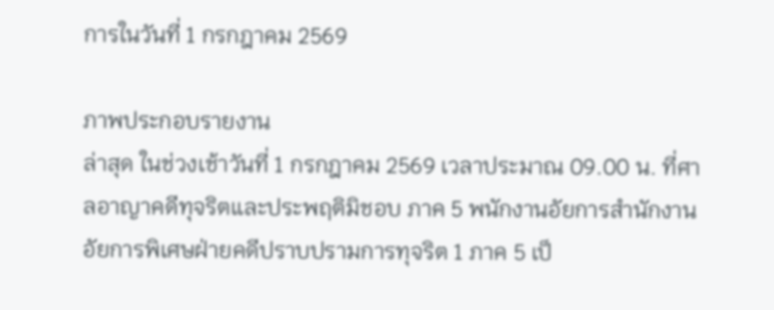การในวันที่ 1 กรกฎาคม 2569

ภาพประกอบรายงาน
ล่าสุด ในช่วงเช้าวันที่ 1 กรกฎาคม 2569 เวลาประมาณ 09.00 น. ที่ศาลอาญาคดีทุจริตและประพฤติมิชอบ ภาค 5 พนักงานอัยการสำนักงานอัยการพิเศษฝ่ายคดีปราบปรามการทุจริต 1 ภาค 5 เป็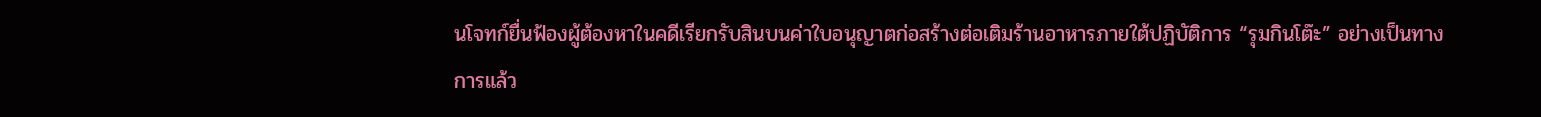นโจทก์ยื่นฟ้องผู้ต้องหาในคดีเรียกรับสินบนค่าใบอนุญาตก่อสร้างต่อเติมร้านอาหารภายใต้ปฏิบัติการ “รุมกินโต๊ะ” อย่างเป็นทางการแล้ว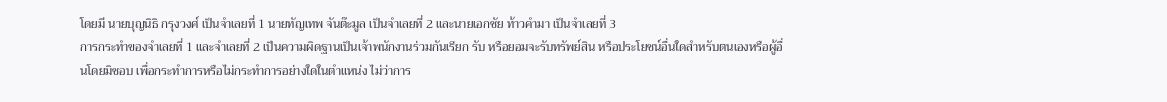โดยมี นายบุญนิธิ กรุงวงศ์ เป็นจำเลยที่ 1 นายทัญเทพ จันต๊ะมูล เป็นจำเลยที่ 2 และนายเอกชัย ท้าวคำมา เป็นจำเลยที่ 3
การกระทำของจำเลยที่ 1 และจำเลยที่ 2 เป็นความผิดฐานเป็นเจ้าพนักงานร่วมกันเรียก รับ หรือยอมจะรับทรัพย์สิน หรือประโยชน์อื่นใดสำหรับตนเองหรือผู้อื่นโดยมิชอบ เพื่อกระทำการหรือไม่กระทำการอย่างใดในตำแหน่ง ไม่ว่าการ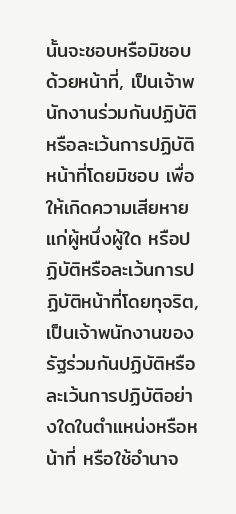นั้นจะชอบหรือมิชอบด้วยหน้าที่, เป็นเจ้าพนักงานร่วมกันปฏิบัติหรือละเว้นการปฏิบัติหน้าที่โดยมิชอบ เพื่อให้เกิดความเสียหายแก่ผู้หนึ่งผู้ใด หรือปฏิบัติหรือละเว้นการปฏิบัติหน้าที่โดยทุจริต, เป็นเจ้าพนักงานของรัฐร่วมกันปฏิบัติหรือละเว้นการปฏิบัติอย่างใดในตำแหน่งหรือหน้าที่ หรือใช้อำนาจ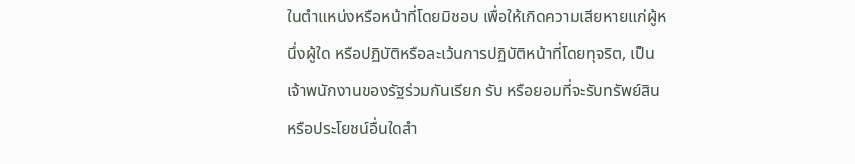ในตำแหน่งหรือหน้าที่โดยมิชอบ เพื่อให้เกิดความเสียหายแก่ผู้หนึ่งผู้ใด หรือปฏิบัติหรือละเว้นการปฏิบัติหน้าที่โดยทุจริต, เป็นเจ้าพนักงานของรัฐร่วมกันเรียก รับ หรือยอมที่จะรับทรัพย์สิน หรือประโยชน์อื่นใดสำ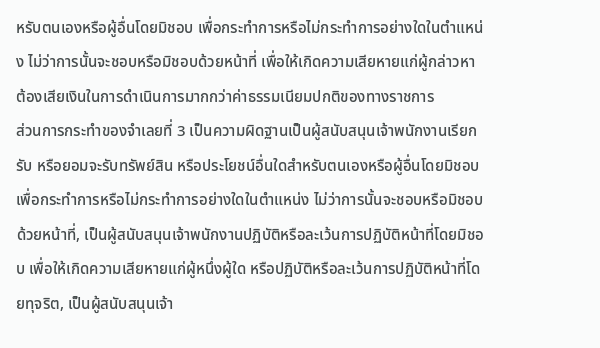หรับตนเองหรือผู้อื่นโดยมิชอบ เพื่อกระทำการหรือไม่กระทำการอย่างใดในตำแหน่ง ไม่ว่าการนั้นจะชอบหรือมิชอบด้วยหน้าที่ เพื่อให้เกิดความเสียหายแก่ผู้กล่าวหา ต้องเสียเงินในการดำเนินการมากกว่าค่าธรรมเนียมปกติของทางราชการ
ส่วนการกระทำของจำเลยที่ 3 เป็นความผิดฐานเป็นผู้สนับสนุนเจ้าพนักงานเรียก รับ หรือยอมจะรับทรัพย์สิน หรือประโยชน์อื่นใดสำหรับตนเองหรือผู้อื่นโดยมิชอบ เพื่อกระทำการหรือไม่กระทำการอย่างใดในตำแหน่ง ไม่ว่าการนั้นจะชอบหรือมิชอบด้วยหน้าที่, เป็นผู้สนับสนุนเจ้าพนักงานปฏิบัติหรือละเว้นการปฏิบัติหน้าที่โดยมิชอบ เพื่อให้เกิดความเสียหายแก่ผู้หนึ่งผู้ใด หรือปฏิบัติหรือละเว้นการปฏิบัติหน้าที่โดยทุจริต, เป็นผู้สนับสนุนเจ้า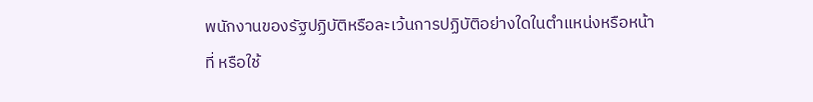พนักงานของรัฐปฏิบัติหรือละเว้นการปฏิบัติอย่างใดในตำแหน่งหรือหน้าที่ หรือใช้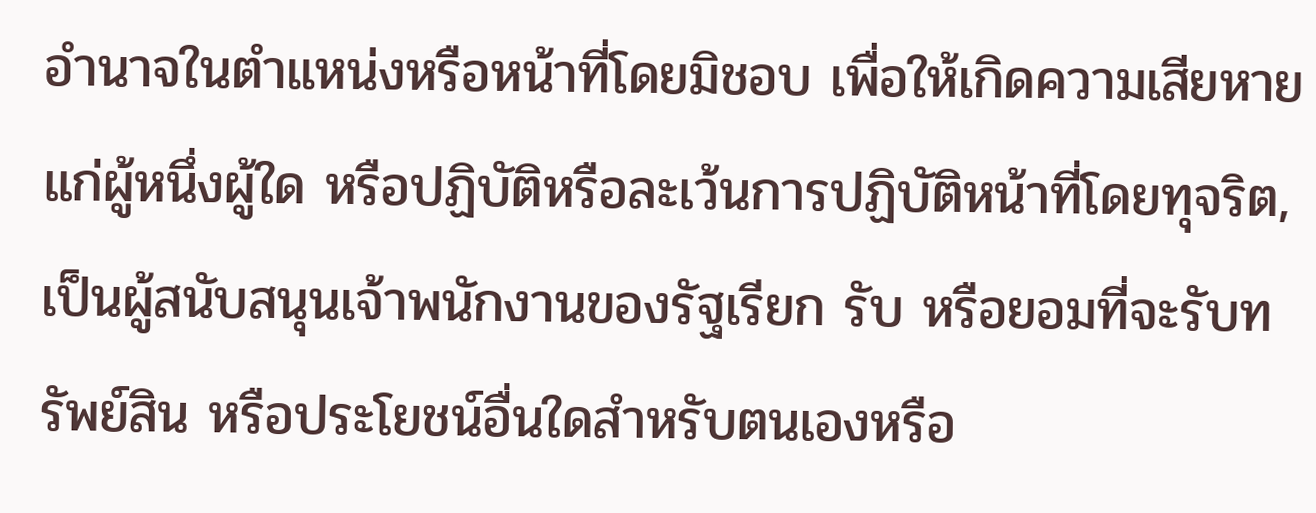อำนาจในตำแหน่งหรือหน้าที่โดยมิชอบ เพื่อให้เกิดความเสียหายแก่ผู้หนึ่งผู้ใด หรือปฏิบัติหรือละเว้นการปฏิบัติหน้าที่โดยทุจริต, เป็นผู้สนับสนุนเจ้าพนักงานของรัฐเรียก รับ หรือยอมที่จะรับทรัพย์สิน หรือประโยชน์อื่นใดสำหรับตนเองหรือ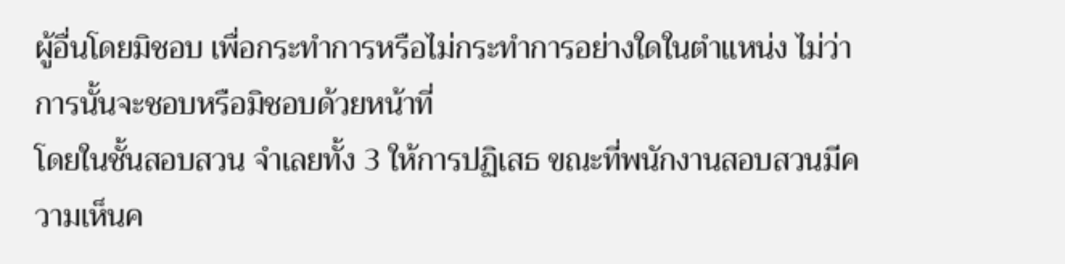ผู้อื่นโดยมิชอบ เพื่อกระทำการหรือไม่กระทำการอย่างใดในตำแหน่ง ไม่ว่าการนั้นจะชอบหรือมิชอบด้วยหน้าที่
โดยในชั้นสอบสวน จำเลยทั้ง 3 ให้การปฏิเสธ ขณะที่พนักงานสอบสวนมีความเห็นค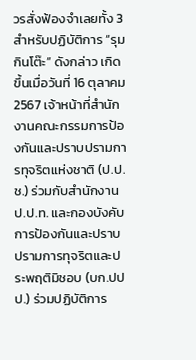วรสั่งฟ้องจำเลยทั้ง 3
สำหรับปฏิบัติการ “รุมกินโต๊ะ” ดังกล่าว เกิดขึ้นเมื่อวันที่ 16 ตุลาคม 2567 เจ้าหน้าที่สำนักงานคณะกรรมการป้องกันและปราบปรามการทุจริตแห่งชาติ (ป.ป.ช.) ร่วมกับสำนักงาน ป.ป.ท. และกองบังคับการป้องกันและปราบปรามการทุจริตและประพฤติมิชอบ (บก.ปปป.) ร่วมปฏิบัติการ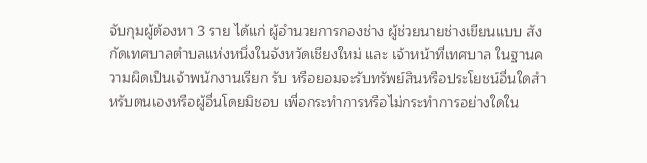จับกุมผู้ต้องหา 3 ราย ได้แก่ ผู้อำนวยการกองช่าง ผู้ช่วยนายช่างเขียนแบบ สังกัดเทศบาลตำบลแห่งหนึ่งในจังหวัดเชียงใหม่ และ เจ้าหน้าที่เทศบาล ในฐานความผิดเป็นเจ้าพนักงานเรียก รับ หรือยอมจะรับทรัพย์สินหรือประโยชน์อื่นใดสำหรับตนเองหรือผู้อื่นโดยมิชอบ เพื่อกระทำการหรือไม่กระทำการอย่างใดใน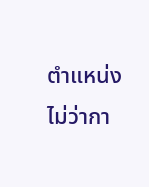ตำแหน่ง ไม่ว่ากา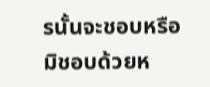รนั้นจะชอบหรือมิชอบด้วยห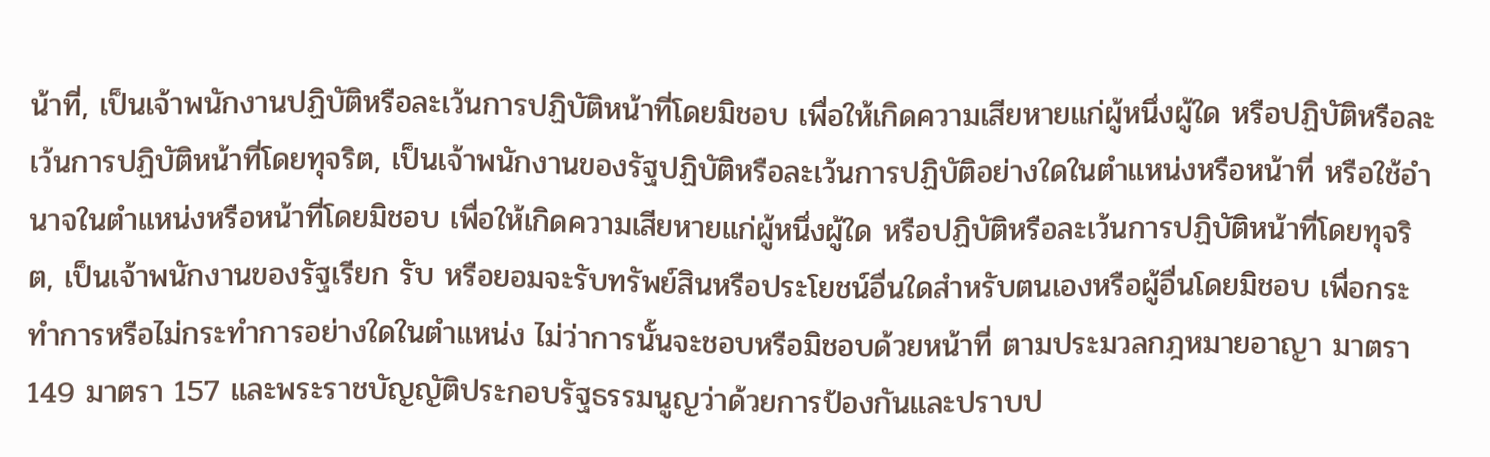น้าที่, เป็นเจ้าพนักงานปฏิบัติหรือละเว้นการปฏิบัติหน้าที่โดยมิชอบ เพื่อให้เกิดความเสียหายแก่ผู้หนึ่งผู้ใด หรือปฏิบัติหรือละเว้นการปฏิบัติหน้าที่โดยทุจริต, เป็นเจ้าพนักงานของรัฐปฏิบัติหรือละเว้นการปฏิบัติอย่างใดในตำแหน่งหรือหน้าที่ หรือใช้อำนาจในตำแหน่งหรือหน้าที่โดยมิชอบ เพื่อให้เกิดความเสียหายแก่ผู้หนึ่งผู้ใด หรือปฏิบัติหรือละเว้นการปฏิบัติหน้าที่โดยทุจริต, เป็นเจ้าพนักงานของรัฐเรียก รับ หรือยอมจะรับทรัพย์สินหรือประโยชน์อื่นใดสำหรับตนเองหรือผู้อื่นโดยมิชอบ เพื่อกระทำการหรือไม่กระทำการอย่างใดในตำแหน่ง ไม่ว่าการนั้นจะชอบหรือมิชอบด้วยหน้าที่ ตามประมวลกฎหมายอาญา มาตรา 149 มาตรา 157 และพระราชบัญญัติประกอบรัฐธรรมนูญว่าด้วยการป้องกันและปราบป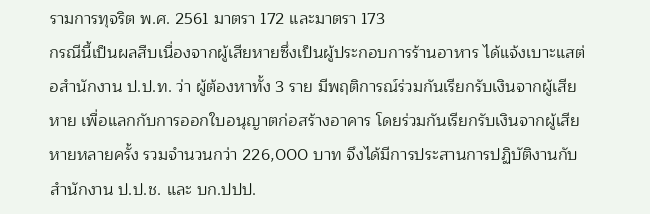รามการทุจริต พ.ศ. 2561 มาตรา 172 และมาตรา 173
กรณีนี้เป็นผลสืบเนื่องจากผู้เสียหายซึ่งเป็นผู้ประกอบการร้านอาหาร ได้แจ้งเบาะแสต่อสำนักงาน ป.ป.ท. ว่า ผู้ต้องหาทั้ง 3 ราย มีพฤติการณ์ร่วมกันเรียกรับเงินจากผู้เสียหาย เพื่อแลกกับการออกใบอนุญาตก่อสร้างอาคาร โดยร่วมกันเรียกรับเงินจากผู้เสียหายหลายครั้ง รวมจำนวนกว่า 226,000 บาท จึงได้มีการประสานการปฏิบัติงานกับสำนักงาน ป.ป.ช. และ บก.ปปป.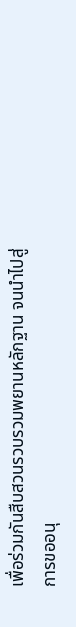เพื่อร่วมกันสืบสวนรวบรวมพยานหลักฐาน จนนำไปสู่การขออนุ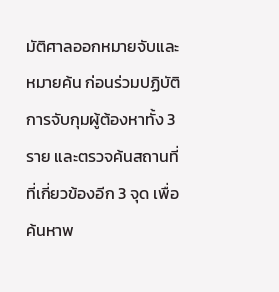มัติศาลออกหมายจับและหมายค้น ก่อนร่วมปฏิบัติการจับกุมผู้ต้องหาทั้ง 3 ราย และตรวจค้นสถานที่ที่เกี่ยวข้องอีก 3 จุด เพื่อค้นหาพ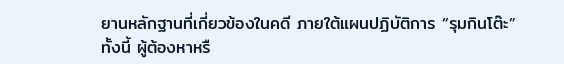ยานหลักฐานที่เกี่ยวข้องในคดี ภายใต้แผนปฏิบัติการ “รุมกินโต๊ะ”
ทั้งนี้ ผู้ต้องหาหรื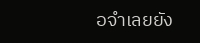อจำเลยยัง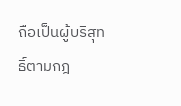ถือเป็นผู้บริสุทธิ์ตามกฎ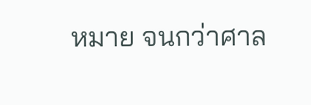หมาย จนกว่าศาล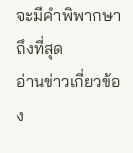จะมีคำพิพากษาถึงที่สุด
อ่านข่าวเกี่ยวข้อง